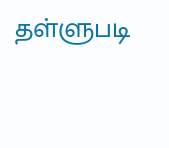தள்ளுபடி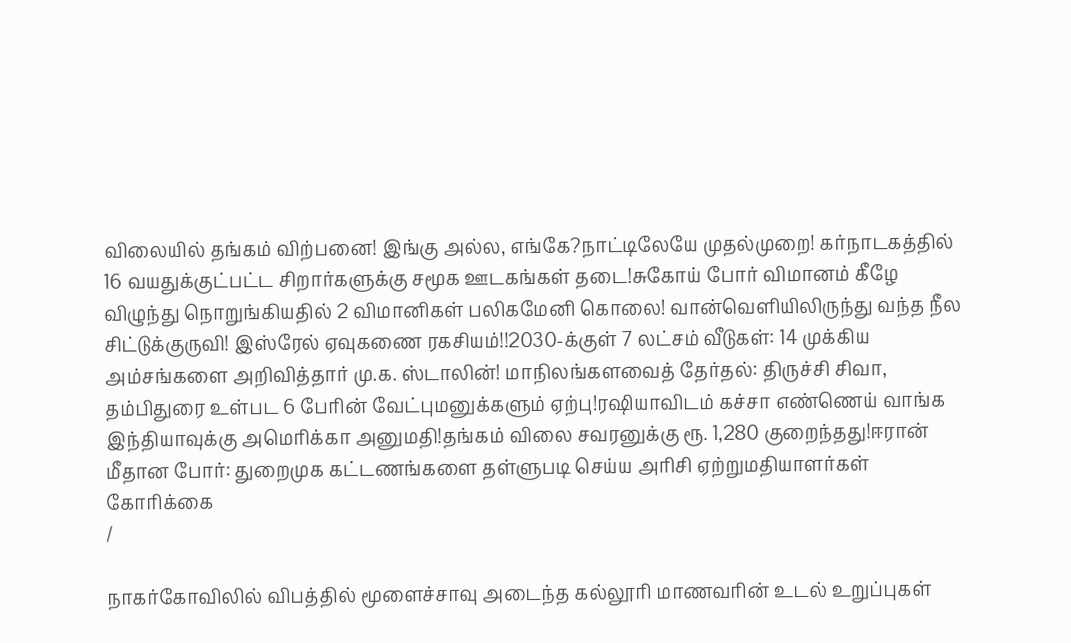விலையில் தங்கம் விற்பனை! இங்கு அல்ல, எங்கே?நாட்டிலேயே முதல்முறை! கர்நாடகத்தில் 16 வயதுக்குட்பட்ட சிறார்களுக்கு சமூக ஊடகங்கள் தடை!சுகோய் போர் விமானம் கீழே விழுந்து நொறுங்கியதில் 2 விமானிகள் பலிகமேனி கொலை! வான்வெளியிலிருந்து வந்த நீல சிட்டுக்குருவி! இஸ்ரேல் ஏவுகணை ரகசியம்!!2030-க்குள் 7 லட்சம் வீடுகள்: 14 முக்கிய அம்சங்களை அறிவித்தார் மு.க. ஸ்டாலின்! மாநிலங்களவைத் தேர்தல்: திருச்சி சிவா, தம்பிதுரை உள்பட 6 பேரின் வேட்புமனுக்களும் ஏற்பு!ரஷியாவிடம் கச்சா எண்ணெய் வாங்க இந்தியாவுக்கு அமெரிக்கா அனுமதி!தங்கம் விலை சவரனுக்கு ரூ. 1,280 குறைந்தது!ஈரான் மீதான போர்: துறைமுக கட்டணங்களை தள்ளுபடி செய்ய அரிசி ஏற்றுமதியாளர்கள் கோரிக்கை
/

நாகர்கோவிலில் விபத்தில் மூளைச்சாவு அடைந்த கல்லூரி மாணவரின் உடல் உறுப்புகள்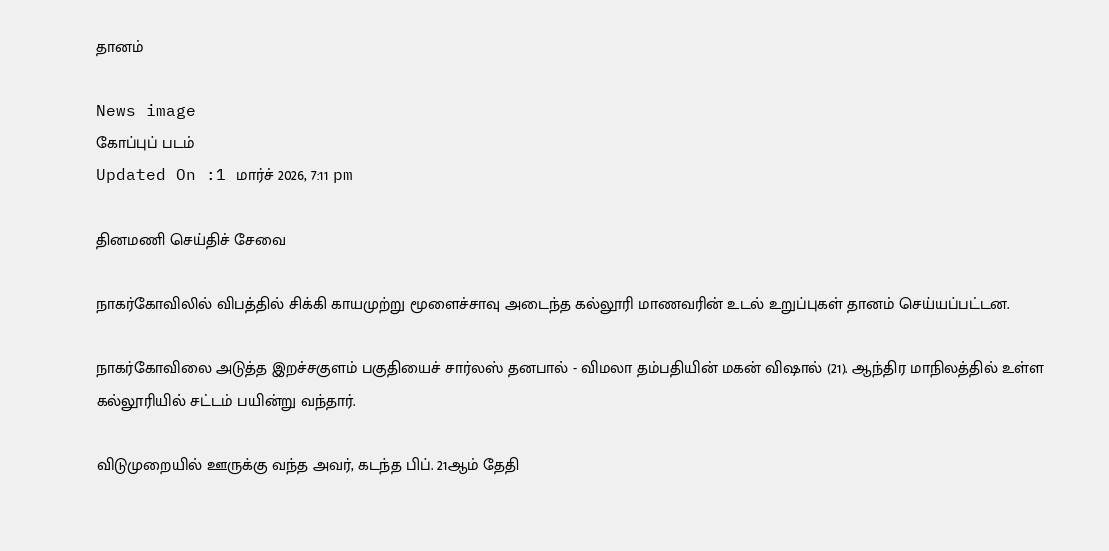தானம்

News image
கோப்புப் படம்
Updated On :1 மார்ச் 2026, 7:11 pm

தினமணி செய்திச் சேவை

நாகர்கோவிலில் விபத்தில் சிக்கி காயமுற்று மூளைச்சாவு அடைந்த கல்லூரி மாணவரின் உடல் உறுப்புகள் தானம் செய்யப்பட்டன.

நாகர்கோவிலை அடுத்த இறச்சகுளம் பகுதியைச் சார்லஸ் தனபால் - விமலா தம்பதியின் மகன் விஷால் (21). ஆந்திர மாநிலத்தில் உள்ள கல்லூரியில் சட்டம் பயின்று வந்தார்.

விடுமுறையில் ஊருக்கு வந்த அவர், கடந்த பிப். 21ஆம் தேதி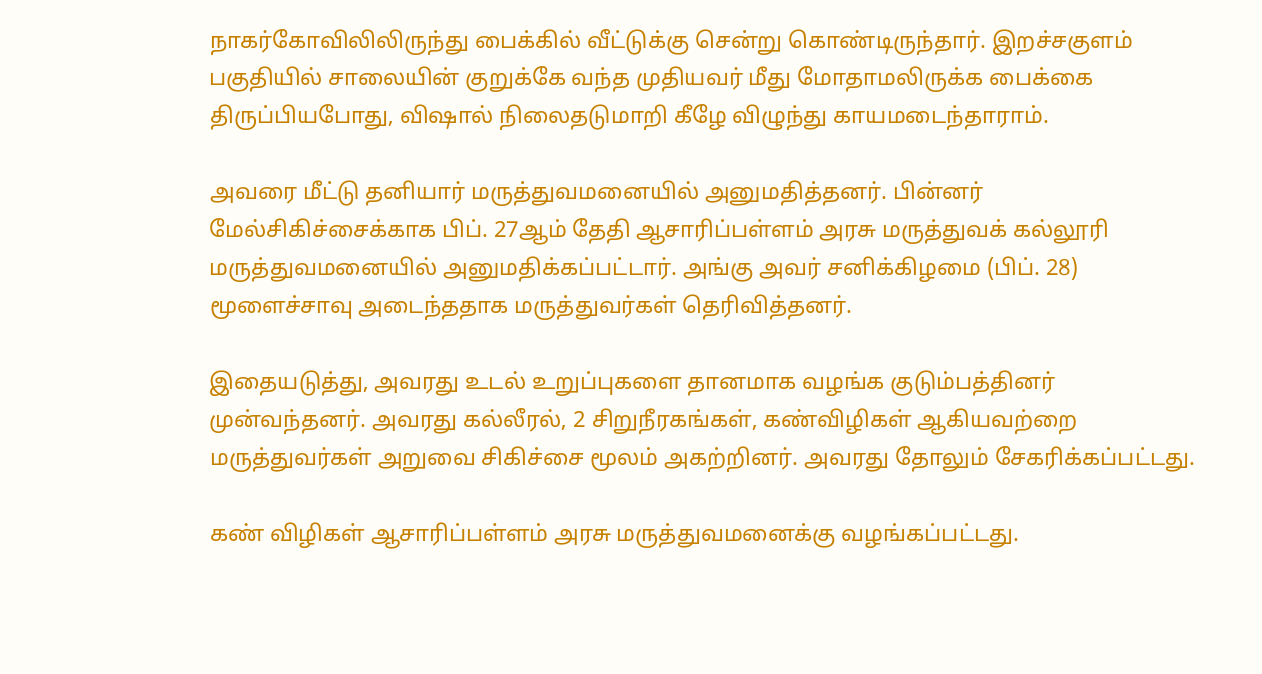நாகர்கோவிலிலிருந்து பைக்கில் வீட்டுக்கு சென்று கொண்டிருந்தார். இறச்சகுளம் பகுதியில் சாலையின் குறுக்கே வந்த முதியவர் மீது மோதாமலிருக்க பைக்கை திருப்பியபோது, விஷால் நிலைதடுமாறி கீழே விழுந்து காயமடைந்தாராம்.

அவரை மீட்டு தனியார் மருத்துவமனையில் அனுமதித்தனர். பின்னர் மேல்சிகிச்சைக்காக பிப். 27ஆம் தேதி ஆசாரிப்பள்ளம் அரசு மருத்துவக் கல்லூரி மருத்துவமனையில் அனுமதிக்கப்பட்டார். அங்கு அவர் சனிக்கிழமை (பிப். 28) மூளைச்சாவு அடைந்ததாக மருத்துவர்கள் தெரிவித்தனர்.

இதையடுத்து, அவரது உடல் உறுப்புகளை தானமாக வழங்க குடும்பத்தினர் முன்வந்தனர். அவரது கல்லீரல், 2 சிறுநீரகங்கள், கண்விழிகள் ஆகியவற்றை மருத்துவர்கள் அறுவை சிகிச்சை மூலம் அகற்றினர். அவரது தோலும் சேகரிக்கப்பட்டது.

கண் விழிகள் ஆசாரிப்பள்ளம் அரசு மருத்துவமனைக்கு வழங்கப்பட்டது.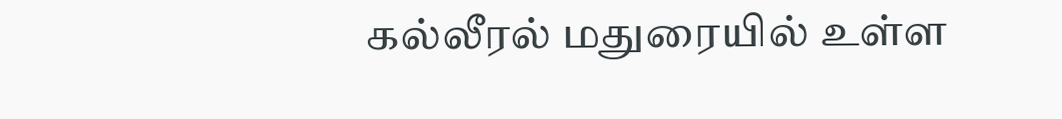கல்லீரல் மதுரையில் உள்ள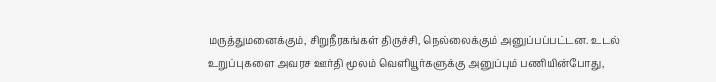மருத்துமனைக்கும், சிறுநீரகங்கள் திருச்சி, நெல்லைக்கும் அனுப்பப்பட்டன. உடல் உறுப்புகளை அவரச ஊர்தி மூலம் வெளியூர்களுக்கு அனுப்பும் பணியின்போது,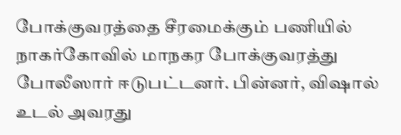போக்குவரத்தை சீரமைக்கும் பணியில் நாகர்கோவில் மாநகர போக்குவரத்து போலீஸார் ஈடுபட்டனர். பின்னர், விஷால் உடல் அவரது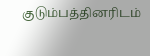குடும்பத்தினரிடம்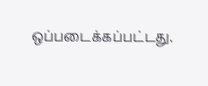ஒப்படைக்கப்பட்டது.